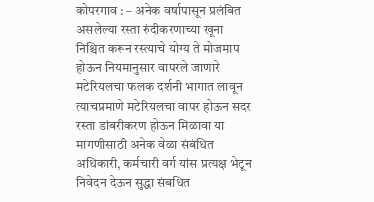कोपरगाव : – अनेक वर्षापासून प्रलंबित असलेल्या रस्ता रुंदीकरणाच्या खूना निश्चित करून रस्त्याचे योग्य ते मोजमाप होऊन नियमानुसार वापरले जाणारे मटेरियलचा फलक दर्शनी भागात लावून त्याचप्रमाणे मटेरियलचा वापर होऊन सदर रस्ता डांबरीकरण होऊन मिळावा या मागणीसाठी अनेक वेळा संबंधित अधिकारी, कर्मचारी वर्ग यांस प्रत्यक्ष भेटून निवेदन देऊन सुद्धा संबधित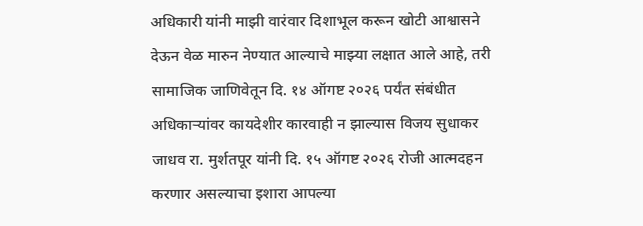अधिकारी यांनी माझी वारंवार दिशाभूल करून खोटी आश्वासने देऊन वेळ मारुन नेण्यात आल्याचे माझ्या लक्षात आले आहे, तरी सामाजिक जाणिवेतून दि. १४ ऑगष्ट २०२६ पर्यंत संबंधीत अधिकाऱ्यांवर कायदेशीर कारवाही न झाल्यास विजय सुधाकर जाधव रा. मुर्शतपूर यांनी दि. १५ ऑगष्ट २०२६ रोजी आत्मदहन करणार असल्याचा इशारा आपल्या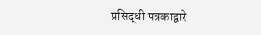प्रसिद्धी पत्रकाद्वारे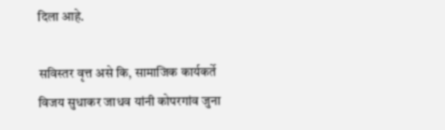दिला आहे.

सविस्तर वृत्त असे कि, सामाजिक कार्यकर्ते विजय सुधाकर जाधव यांनी कोपरगांव जुना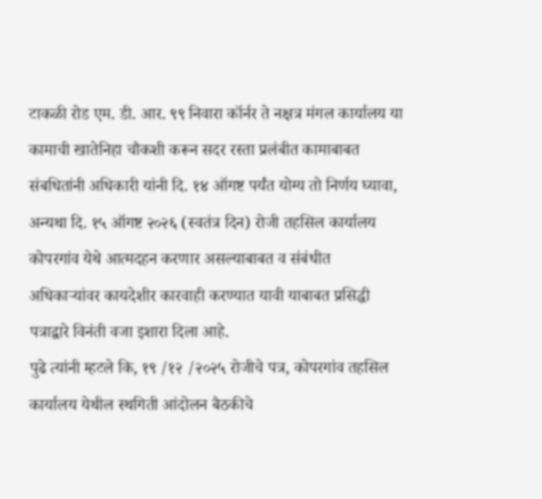टाकळी रोड एम. डी. आर. ९९ निवारा कॉर्नर ते नक्षत्र मंगल कार्यालय या कामाची खातेनिहा चौकशी करून सदर रस्ता प्रलंबीत कामाबाबत संबधितांनी अधिकारी यांनी दि. १४ ऑगष्ट पर्यंत योग्य तो निर्णय घ्यावा, अन्यथा दि. १५ ऑगष्ट २०२६ (स्वतंत्र दिन) रोजी तहसिल कार्यालय कोपरगांव येथे आत्मदहन करणार असल्याबाबत व संबंधीत अधिकाऱ्यांवर कायदेशीर कारवाही करण्यात यावी याबाबत प्रसिद्धी पत्राद्वारे विनंती वजा इशारा दिला आहे.
पुढे त्यांनी म्हटले कि, १९ /१२ /२०२५ रोजीचे पत्र, कोपरगांव तहसिल कार्यालय येथील स्थगिती आंदोलन बैठकीचे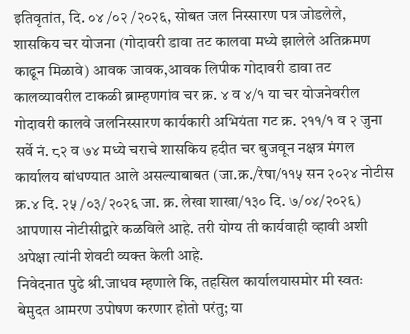इतिवृतांत, दि. ०४ /०२ /२०२६, सोबत जल निस्सारण पत्र जोडलेले, शासकिय चर योजना (गोदावरी डावा तट कालवा मध्ये झालेले अतिक्रमण काढून मिळावे) आवक जावक,आवक लिपीक गोदावरी डावा तट कालव्यावरील टाकळी ब्राम्हणगांव चर क्र. ४ व ४/१ या चर योजनेवरील गोदावरी कालवे जलनिस्सारण कार्यकारी अभियंता गट क्र. २११/१ व २ जुना सर्वे नं. ८२ व ७४ मध्ये चराचे शासकिय हदीत चर बुजवून नक्षत्र मंगल कार्यालय बांधण्यात आले असल्याबाबत (जा.क्र./रेषा/११५ सन २०२४ नोटीस क्र.४ दि. २५ /०३/२०२६ जा. क्र. लेखा शाखा/१३० दि. ७/०४/२०२६) आपणास नोटीसीद्वारे कळविले आहे. तरी योग्य ती कार्यवाही व्हावी अशी अपेक्षा त्यांनी शेवटी व्यक्त केली आहे.
निवेदनात पुढे श्री.जाधव म्हणाले कि, तहसिल कार्यालयासमोर मी स्वतः बेमुदत आमरण उपोषण करणार होतो परंतु; या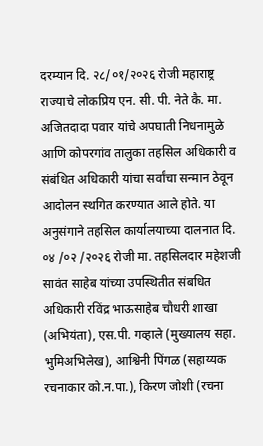दरम्यान दि. २८/०१/२०२६ रोजी महाराष्ट्र राज्याचे लोकप्रिय एन. सी. पी. नेते कै. मा. अजितदादा पवार यांचे अपघाती निधनामुळे आणि कोपरगांव तालुका तहसिल अधिकारी व संबंधित अधिकारी यांचा सर्वांचा सन्मान ठेवून आदोलन स्थगित करण्यात आले होते. या अनुसंगाने तहसिल कार्यालयाच्या दालनात दि. ०४ /०२ /२०२६ रोजी मा. तहसिलदार महेशजी सावंत साहेब यांच्या उपस्थितीत संबधित अधिकारी रविंद्र भाऊसाहेब चौधरी शाखा (अभियंता), एस.पी. गव्हाले (मुख्यालय सहा. भुमिअभिलेख), आश्विनी पिंगळ (सहाय्यक रचनाकार को.न.पा.), किरण जोशी (रचना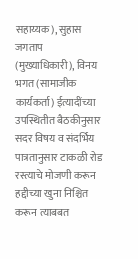सहाय्यक), सुहास जगताप (मुख्याधिकारी), विनय भगत (सामाजीक कार्यकर्ता) ईत्यादींच्या उपस्थितीत बैठकीनुसार सदर विषय व संदर्भिय पात्रतानुसार टाकळी रोड रस्त्याचे मोजणी करून हद्दीच्या खुना निश्चित करून त्याबबत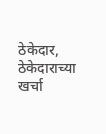ठेकेदार, ठेकेदाराच्या खर्चा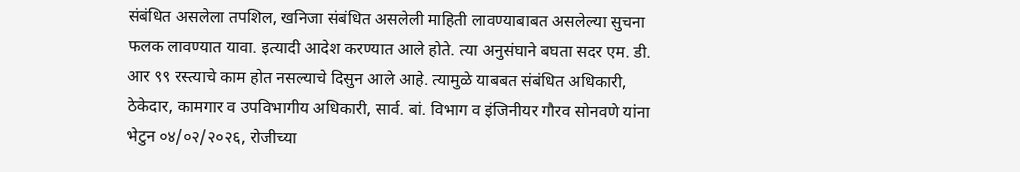संबंधित असलेला तपशिल, खनिजा संबंधित असलेली माहिती लावण्याबाबत असलेल्या सुचना फलक लावण्यात यावा. इत्यादी आदेश करण्यात आले होते. त्या अनुसंघाने बघता सदर एम. डी. आर ९९ रस्त्याचे काम होत नसल्याचे दिसुन आले आहे. त्यामुळे याबबत संबंधित अधिकारी, ठेकेदार, कामगार व उपविभागीय अधिकारी, सार्व. बां. विभाग व इंजिनीयर गौरव सोनवणे यांना भेटुन ०४/०२/२०२६, रोजीच्या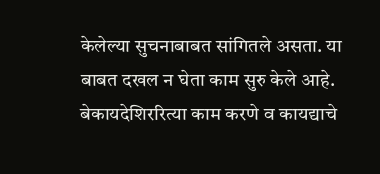केलेल्या सुचनाबाबत सांगितले असता. या बाबत दखल न घेता काम सुरु केले आहे. बेकायदेशिररित्या काम करणे व कायद्याचे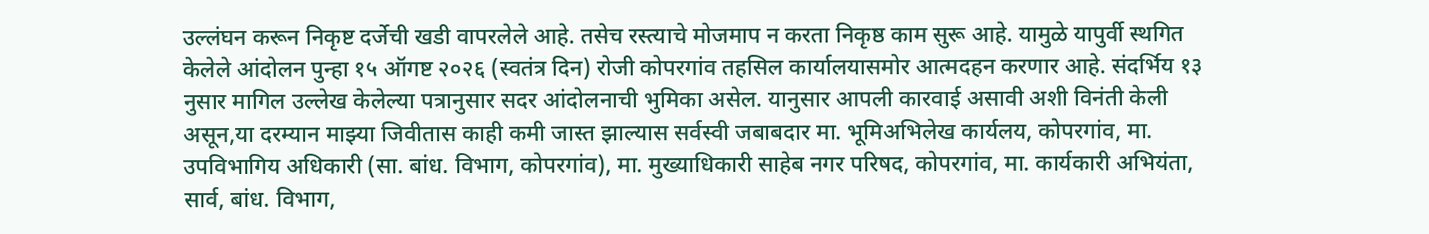उल्लंघन करून निकृष्ट दर्जेची खडी वापरलेले आहे. तसेच रस्त्याचे मोजमाप न करता निकृष्ठ काम सुरू आहे. यामुळे यापुर्वी स्थगित केलेले आंदोलन पुन्हा १५ ऑगष्ट २०२६ (स्वतंत्र दिन) रोजी कोपरगांव तहसिल कार्यालयासमोर आत्मदहन करणार आहे. संदर्भिय १३ नुसार मागिल उल्लेख केलेल्या पत्रानुसार सदर आंदोलनाची भुमिका असेल. यानुसार आपली कारवाई असावी अशी विनंती केली असून,या दरम्यान माझ्या जिवीतास काही कमी जास्त झाल्यास सर्वस्वी जबाबदार मा. भूमिअभिलेख कार्यलय, कोपरगांव, मा. उपविभागिय अधिकारी (सा. बांध. विभाग, कोपरगांव), मा. मुख्याधिकारी साहेब नगर परिषद, कोपरगांव, मा. कार्यकारी अभियंता, सार्व, बांध. विभाग,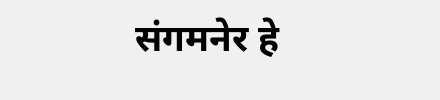संगमनेर हे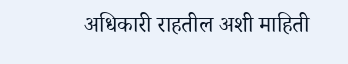अधिकारी राहतील अशी माहिती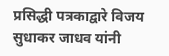प्रसिद्धी पत्रकाद्वारे विजय सुधाकर जाधव यांनी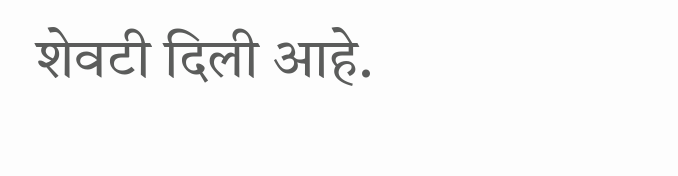शेवटी दिली आहे.